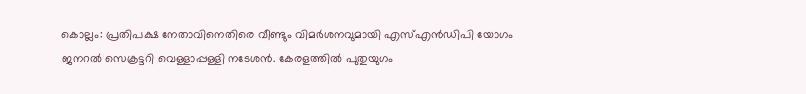കൊല്ലം: പ്രതിപക്ഷ നേതാവിനെതിരെ വീണ്ടും വിമര്‍ശനവുമായി എസ്എന്‍ഡിപി യോഗം ജനറല്‍ സെക്രട്ടറി വെള്ളാപ്പള്ളി നടേശന്‍. കേരളത്തില്‍ പുതുയുഗം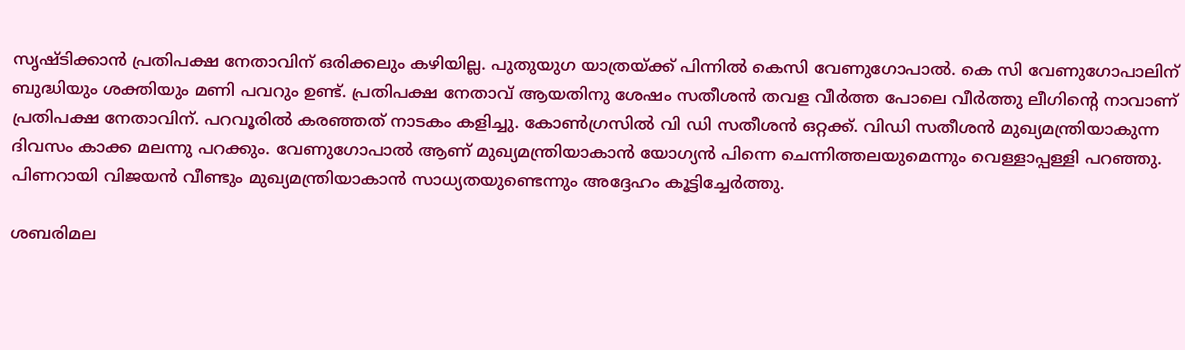സൃഷ്ടിക്കാന്‍ പ്രതിപക്ഷ നേതാവിന് ഒരിക്കലും കഴിയില്ല. പുതുയുഗ യാത്രയ്ക്ക് പിന്നില്‍ കെസി വേണുഗോപാല്‍. കെ സി വേണുഗോപാലിന് ബുദ്ധിയും ശക്തിയും മണി പവറും ഉണ്ട്. പ്രതിപക്ഷ നേതാവ് ആയതിനു ശേഷം സതീശന്‍ തവള വീര്‍ത്ത പോലെ വീര്‍ത്തു ലീഗിന്റെ നാവാണ് പ്രതിപക്ഷ നേതാവിന്. പറവൂരില്‍ കരഞ്ഞത് നാടകം കളിച്ചു. കോണ്‍ഗ്രസില്‍ വി ഡി സതീശന്‍ ഒറ്റക്ക്. വിഡി സതീശന്‍ മുഖ്യമന്ത്രിയാകുന്ന ദിവസം കാക്ക മലന്നു പറക്കും. വേണുഗോപാല്‍ ആണ് മുഖ്യമന്ത്രിയാകാന്‍ യോഗ്യന്‍ പിന്നെ ചെന്നിത്തലയുമെന്നും വെള്ളാപ്പള്ളി പറഞ്ഞു. പിണറായി വിജയന്‍ വീണ്ടും മുഖ്യമന്ത്രിയാകാന്‍ സാധ്യതയുണ്ടെന്നും അദ്ദേഹം കൂട്ടിച്ചേര്‍ത്തു.

ശബരിമല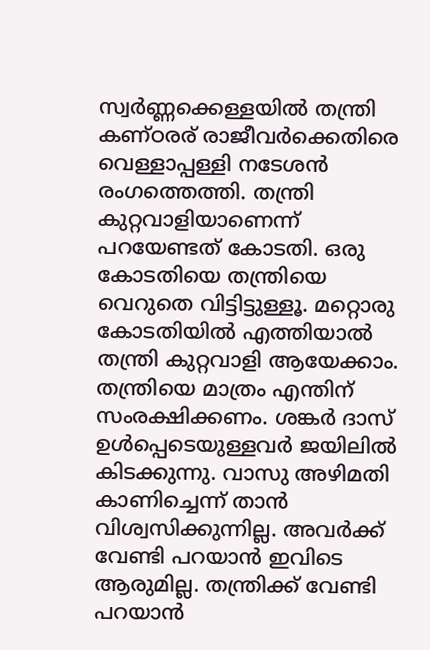സ്വര്‍ണ്ണക്കെള്ളയില്‍ തന്ത്രി കണ്ഠരര് രാജീവര്‍ക്കെതിരെ വെള്ളാപ്പള്ളി നടേശന്‍ രംഗത്തെത്തി. തന്ത്രി കുറ്റവാളിയാണെന്ന് പറയേണ്ടത് കോടതി. ഒരു കോടതിയെ തന്ത്രിയെ വെറുതെ വിട്ടിട്ടുള്ളൂ. മറ്റൊരു കോടതിയില്‍ എത്തിയാല്‍ തന്ത്രി കുറ്റവാളി ആയേക്കാം. തന്ത്രിയെ മാത്രം എന്തിന് സംരക്ഷിക്കണം. ശങ്കര്‍ ദാസ് ഉള്‍പ്പെടെയുള്ളവര്‍ ജയിലില്‍ കിടക്കുന്നു. വാസു അഴിമതി കാണിച്ചെന്ന് താന്‍ വിശ്വസിക്കുന്നില്ല. അവര്‍ക്ക് വേണ്ടി പറയാന്‍ ഇവിടെ ആരുമില്ല. തന്ത്രിക്ക് വേണ്ടി പറയാന്‍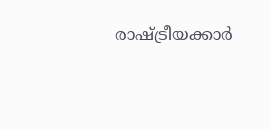രാഷ്ട്രീയക്കാര്‍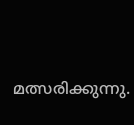മത്സരിക്കുന്നു.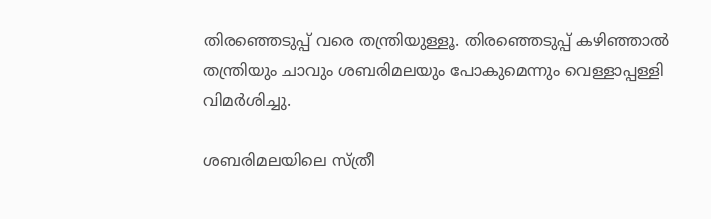തിരഞ്ഞെടുപ്പ് വരെ തന്ത്രിയുള്ളൂ. തിരഞ്ഞെടുപ്പ് കഴിഞ്ഞാല്‍ തന്ത്രിയും ചാവും ശബരിമലയും പോകുമെന്നും വെള്ളാപ്പള്ളി വിമര്‍ശിച്ചു.

ശബരിമലയിലെ സ്ത്രീ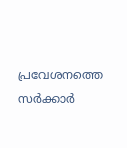പ്രവേശനത്തെ സര്‍ക്കാര്‍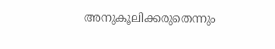അനുകൂലിക്കരുതെന്നും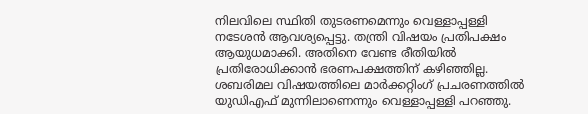നിലവിലെ സ്ഥിതി തുടരണമെന്നും വെള്ളാപ്പള്ളി നടേശന്‍ ആവശ്യപ്പെട്ടു. തന്ത്രി വിഷയം പ്രതിപക്ഷം ആയുധമാക്കി. അതിനെ വേണ്ട രീതിയില്‍ പ്രതിരോധിക്കാന്‍ ഭരണപക്ഷത്തിന് കഴിഞ്ഞില്ല. ശബരിമല വിഷയത്തിലെ മാര്‍ക്കറ്റിംഗ് പ്രചരണത്തില്‍ യുഡിഎഫ് മുന്നിലാണെന്നും വെള്ളാപ്പള്ളി പറഞ്ഞു.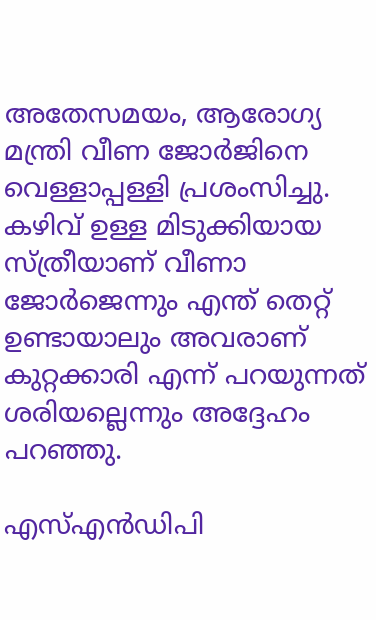അതേസമയം, ആരോഗ്യ മന്ത്രി വീണ ജോര്‍ജിനെ വെള്ളാപ്പള്ളി പ്രശംസിച്ചു. കഴിവ് ഉള്ള മിടുക്കിയായ സ്ത്രീയാണ് വീണാ ജോര്‍ജെന്നും എന്ത് തെറ്റ് ഉണ്ടായാലും അവരാണ് കുറ്റക്കാരി എന്ന് പറയുന്നത് ശരിയല്ലെന്നും അദ്ദേഹം പറഞ്ഞു.

എസ്എന്‍ഡിപി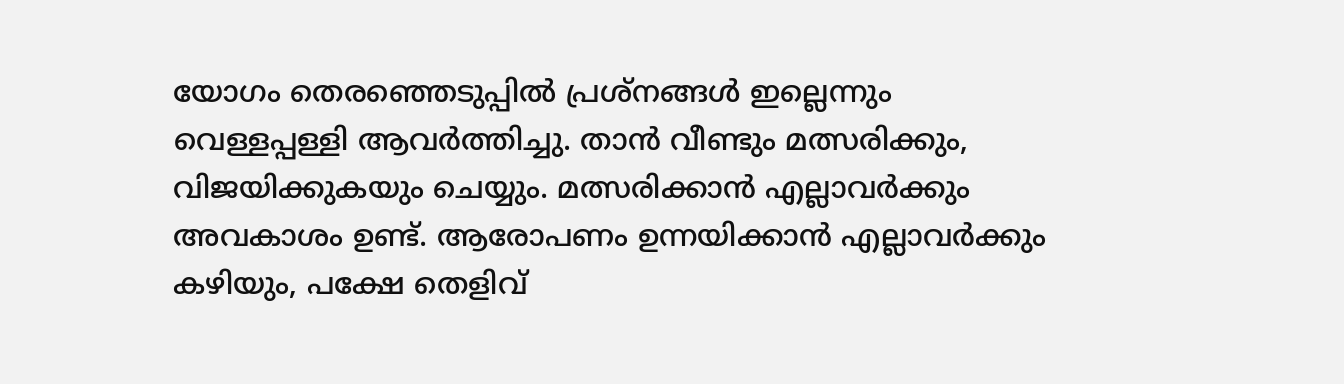യോഗം തെരഞ്ഞെടുപ്പില്‍ പ്രശ്‌നങ്ങള്‍ ഇല്ലെന്നും വെള്ളപ്പള്ളി ആവര്‍ത്തിച്ചു. താന്‍ വീണ്ടും മത്സരിക്കും, വിജയിക്കുകയും ചെയ്യും. മത്സരിക്കാന്‍ എല്ലാവര്‍ക്കും അവകാശം ഉണ്ട്. ആരോപണം ഉന്നയിക്കാന്‍ എല്ലാവര്‍ക്കും കഴിയും, പക്ഷേ തെളിവ്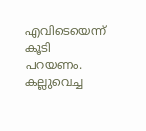എവിടെയെന്ന് കൂടി പറയണം. കല്ലുവെച്ച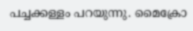പച്ചക്കള്ളം പറയുന്നു. മൈക്രോ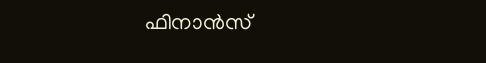ഫിനാന്‍സ്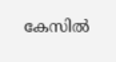കേസില്‍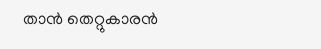താന്‍ തെറ്റുകാരന്‍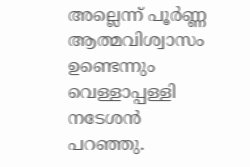അല്ലെന്ന് പൂര്‍ണ്ണ ആത്മവിശ്വാസം ഉണ്ടെന്നും വെള്ളാപ്പള്ളി നടേശന്‍ പറഞ്ഞു.